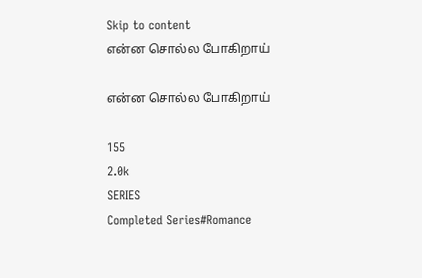Skip to content
என்ன சொல்ல போகிறாய்

என்ன சொல்ல போகிறாய்

155
2.0k
SERIES
Completed Series#Romance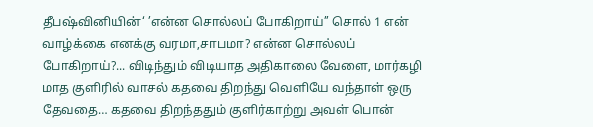தீபஷ்வினியின்‘ ’என்ன சொல்லப் போகிறாய்’’ சொல் 1 என் வாழ்க்கை எனக்கு வரமா,சாபமா? என்ன சொல்லப் போகிறாய்?... விடிந்தும் விடியாத அதிகாலை வேளை, மார்கழி மாத குளிரில் வாசல் கதவை திறந்து வெளியே வந்தாள் ஒரு தேவதை… கதவை திறந்ததும் குளிர்காற்று அவள் பொன்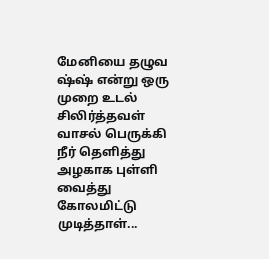மேனியை தழுவ ஷ்ஷ் என்று ஒரு முறை உடல் சிலிர்த்தவள் வாசல் பெருக்கி நீர் தெளித்து அழகாக புள்ளி வைத்து கோலமிட்டு முடித்தாள்...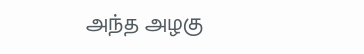அந்த அழகு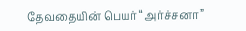தேவதையின் பெயர் “அர்ச்சனா”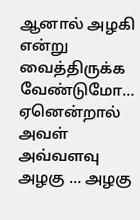ஆனால் அழகி என்று வைத்திருக்க வேண்டுமோ… ஏனென்றால் அவள் அவ்வளவு அழகு … அழகு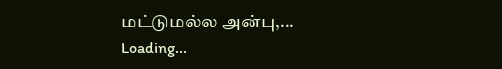மட்டுமல்ல அன்பு,...
Loading...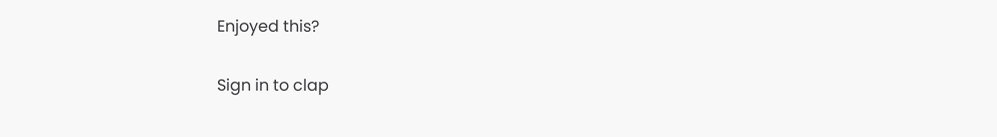Enjoyed this?

Sign in to clap